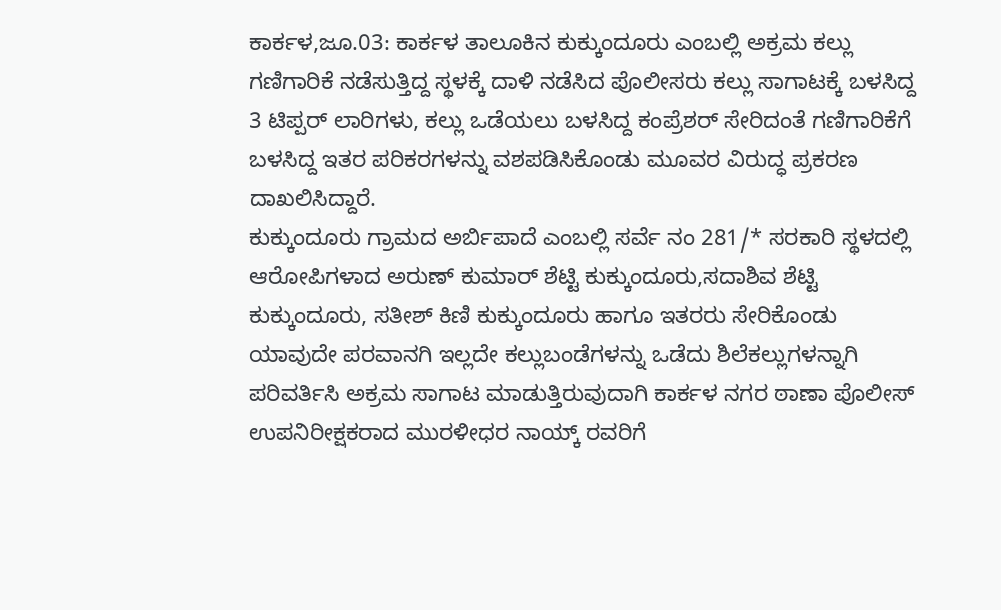ಕಾರ್ಕಳ,ಜೂ.03: ಕಾರ್ಕಳ ತಾಲೂಕಿನ ಕುಕ್ಕುಂದೂರು ಎಂಬಲ್ಲಿ ಅಕ್ರಮ ಕಲ್ಲು ಗಣಿಗಾರಿಕೆ ನಡೆಸುತ್ತಿದ್ದ ಸ್ಥಳಕ್ಕೆ ದಾಳಿ ನಡೆಸಿದ ಪೊಲೀಸರು ಕಲ್ಲು ಸಾಗಾಟಕ್ಕೆ ಬಳಸಿದ್ದ 3 ಟಿಪ್ಪರ್ ಲಾರಿಗಳು, ಕಲ್ಲು ಒಡೆಯಲು ಬಳಸಿದ್ದ ಕಂಪ್ರೆಶರ್ ಸೇರಿದಂತೆ ಗಣಿಗಾರಿಕೆಗೆ ಬಳಸಿದ್ದ ಇತರ ಪರಿಕರಗಳನ್ನು ವಶಪಡಿಸಿಕೊಂಡು ಮೂವರ ವಿರುದ್ಧ ಪ್ರಕರಣ ದಾಖಲಿಸಿದ್ದಾರೆ.
ಕುಕ್ಕುಂದೂರು ಗ್ರಾಮದ ಅರ್ಬಿಪಾದೆ ಎಂಬಲ್ಲಿ ಸರ್ವೆ ನಂ 281/* ಸರಕಾರಿ ಸ್ಥಳದಲ್ಲಿ ಆರೋಪಿಗಳಾದ ಅರುಣ್ ಕುಮಾರ್ ಶೆಟ್ಟಿ ಕುಕ್ಕುಂದೂರು,ಸದಾಶಿವ ಶೆಟ್ಟಿ ಕುಕ್ಕುಂದೂರು, ಸತೀಶ್ ಕಿಣಿ ಕುಕ್ಕುಂದೂರು ಹಾಗೂ ಇತರರು ಸೇರಿಕೊಂಡು ಯಾವುದೇ ಪರವಾನಗಿ ಇಲ್ಲದೇ ಕಲ್ಲುಬಂಡೆಗಳನ್ನು ಒಡೆದು ಶಿಲೆಕಲ್ಲುಗಳನ್ನಾಗಿ ಪರಿವರ್ತಿಸಿ ಅಕ್ರಮ ಸಾಗಾಟ ಮಾಡುತ್ತಿರುವುದಾಗಿ ಕಾರ್ಕಳ ನಗರ ಠಾಣಾ ಪೊಲೀಸ್ ಉಪನಿರೀಕ್ಷಕರಾದ ಮುರಳೀಧರ ನಾಯ್ಕ್ ರವರಿಗೆ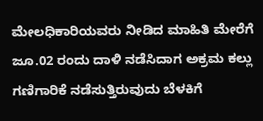ಮೇಲಧಿಕಾರಿಯವರು ನೀಡಿದ ಮಾಹಿತಿ ಮೇರೆಗೆ ಜೂ.02 ರಂದು ದಾಳಿ ನಡೆಸಿದಾಗ ಅಕ್ರಮ ಕಲ್ಲು ಗಣಿಗಾರಿಕೆ ನಡೆಸುತ್ತಿರುವುದು ಬೆಳಕಿಗೆ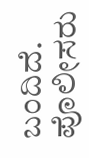ಬಂದಿದೆ.
ಪೊಲೀಸರು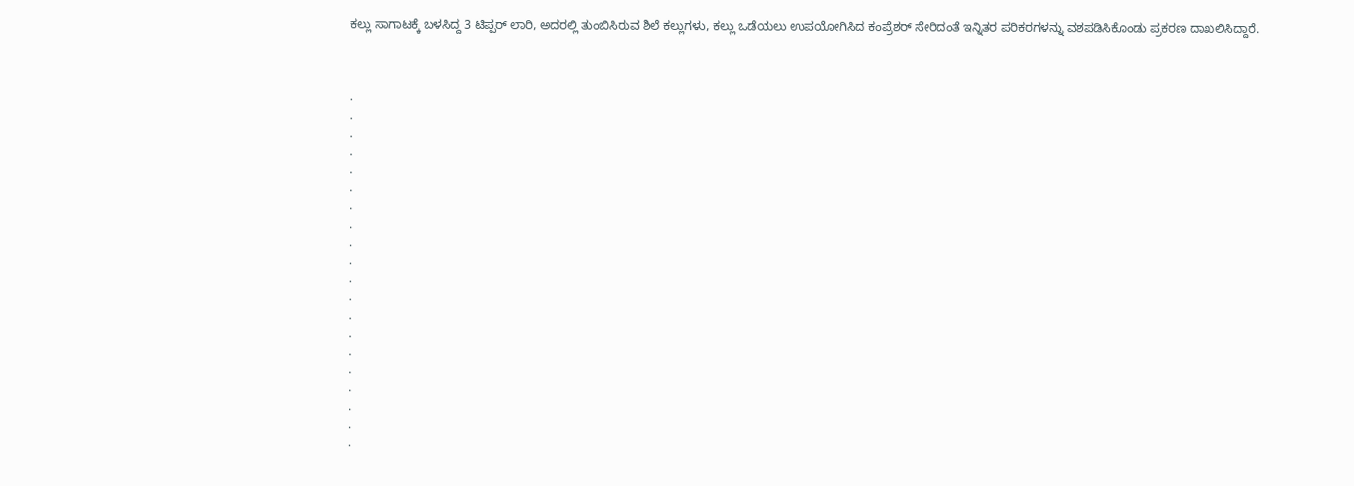ಕಲ್ಲು ಸಾಗಾಟಕ್ಕೆ ಬಳಸಿದ್ದ 3 ಟಿಪ್ಪರ್ ಲಾರಿ, ಅದರಲ್ಲಿ ತುಂಬಿಸಿರುವ ಶಿಲೆ ಕಲ್ಲುಗಳು, ಕಲ್ಲು ಒಡೆಯಲು ಉಪಯೋಗಿಸಿದ ಕಂಪ್ರೆಶರ್ ಸೇರಿದಂತೆ ಇನ್ನಿತರ ಪರಿಕರಗಳನ್ನು ವಶಪಡಿಸಿಕೊಂಡು ಪ್ರಕರಣ ದಾಖಲಿಸಿದ್ದಾರೆ.



.
.
.
.
.
.
.
.
.
.
.
.
.
.
.
.
.
.
.
.